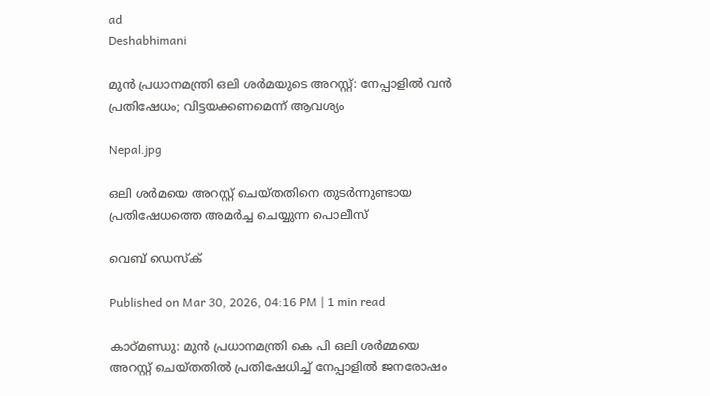ad
Deshabhimani

മുൻ പ്രധാനമന്ത്രി ഒലി ശർമയുടെ അറസ്റ്റ്: നേപ്പാളിൽ വൻ പ്രതിഷേധം; വിട്ടയക്കണമെന്ന് ആവശ്യം

Nepal.jpg

ഒലി ശർമയെ അറസ്റ്റ് ചെയ്തതിനെ തുടർന്നുണ്ടായ പ്രതിഷേധത്തെ അമർച്ച ചെയ്യുന്ന പൊലീസ്

വെബ് ഡെസ്ക്

Published on Mar 30, 2026, 04:16 PM | 1 min read

കാഠ്മണ്ഡു: മുൻ പ്രധാനമന്ത്രി കെ പി ഒലി ശർമ്മയെ അറസ്റ്റ് ചെയ്തതിൽ പ്രതിഷേധിച്ച് നേപ്പാളിൽ ജനരോഷം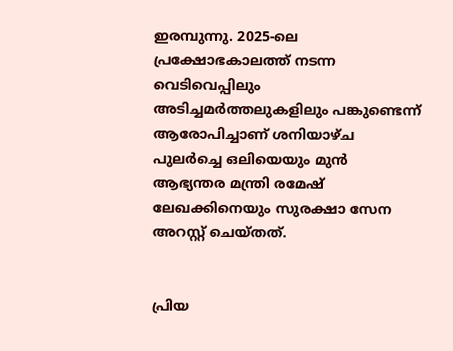ഇരമ്പുന്നു. 2025-ലെ പ്രക്ഷോഭകാലത്ത് നടന്ന വെടിവെപ്പിലും അടിച്ചമർത്തലുകളിലും പങ്കുണ്ടെന്ന് ആരോപിച്ചാണ് ശനിയാഴ്ച പുലർച്ചെ ഒലിയെയും മുൻ ആഭ്യന്തര മന്ത്രി രമേഷ് ലേഖക്കിനെയും സുരക്ഷാ സേന അറസ്റ്റ് ചെയ്തത്.


പ്രിയ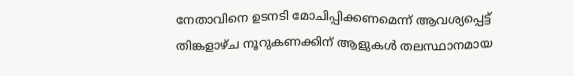നേതാവിനെ ഉടനടി മോചിപ്പിക്കണമെന്ന് ആവശ്യപ്പെട്ട് തിങ്കളാഴ്ച നൂറുകണക്കിന് ആളുകൾ തലസ്ഥാനമായ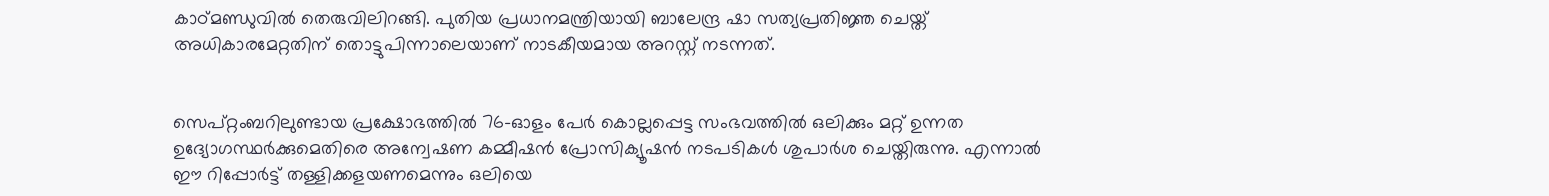കാഠ്മണ്ഡുവിൽ തെരുവിലിറങ്ങി. പുതിയ പ്രധാനമന്ത്രിയായി ബാലേന്ദ്ര ഷാ സത്യപ്രതിജ്ഞ ചെയ്ത് അധികാരമേറ്റതിന് തൊട്ടുപിന്നാലെയാണ് നാടകീയമായ അറസ്റ്റ് നടന്നത്.


സെപ്റ്റംബറിലുണ്ടായ പ്രക്ഷോഭത്തിൽ 76-ഓളം പേർ കൊല്ലപ്പെട്ട സംഭവത്തിൽ ഒലിക്കും മറ്റ് ഉന്നത ഉദ്യോഗസ്ഥർക്കുമെതിരെ അന്വേഷണ കമ്മീഷൻ പ്രോസിക്യൂഷൻ നടപടികൾ ശുപാർശ ചെയ്തിരുന്നു. എന്നാൽ ഈ റിപ്പോർട്ട് തള്ളിക്കളയണമെന്നും ഒലിയെ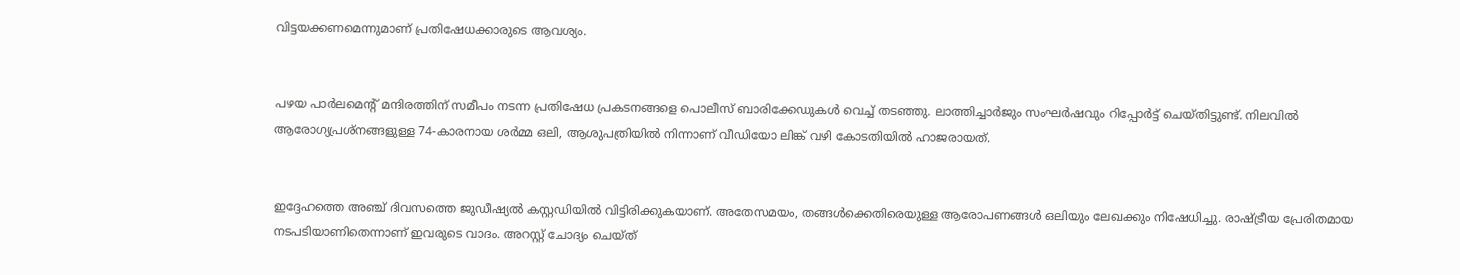വിട്ടയക്കണമെന്നുമാണ് പ്രതിഷേധക്കാരുടെ ആവശ്യം.


പഴയ പാർലമെന്റ് മന്ദിരത്തിന് സമീപം നടന്ന പ്രതിഷേധ പ്രകടനങ്ങളെ പൊലീസ് ബാരിക്കേഡുകൾ വെച്ച് തടഞ്ഞു. ലാത്തിച്ചാർജും സംഘർഷവും റിപ്പോർട്ട് ചെയ്തിട്ടുണ്ട്. നിലവിൽ ആരോഗ്യപ്രശ്നങ്ങളുള്ള 74-കാരനായ ശർമ്മ ഒലി, ആശുപത്രിയിൽ നിന്നാണ് വീഡിയോ ലിങ്ക് വഴി കോടതിയിൽ ഹാജരായത്.


ഇദ്ദേഹത്തെ അഞ്ച് ദിവസത്തെ ജുഡീഷ്യൽ കസ്റ്റഡിയിൽ വിട്ടിരിക്കുകയാണ്. അതേസമയം, തങ്ങൾക്കെതിരെയുള്ള ആരോപണങ്ങൾ ഒലിയും ലേഖക്കും നിഷേധിച്ചു. രാഷ്ട്രീയ പ്രേരിതമായ നടപടിയാണിതെന്നാണ് ഇവരുടെ വാദം. അറസ്റ്റ് ചോദ്യം ചെയ്ത്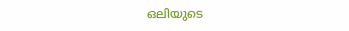ഒലിയുടെ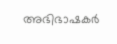അഭിഭാഷകർ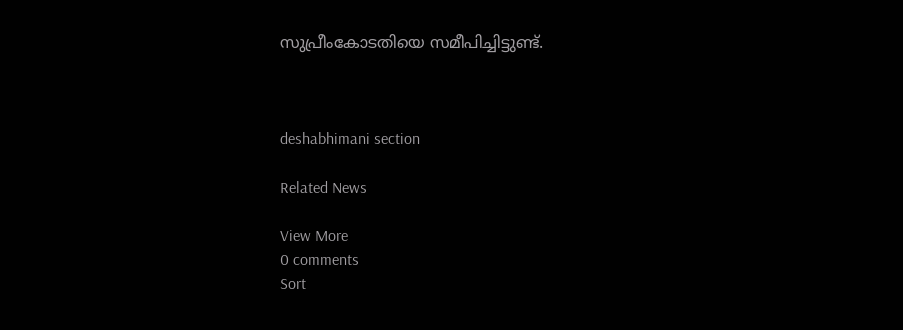സുപ്രീംകോടതിയെ സമീപിച്ചിട്ടുണ്ട്.



deshabhimani section

Related News

View More
0 comments
Sort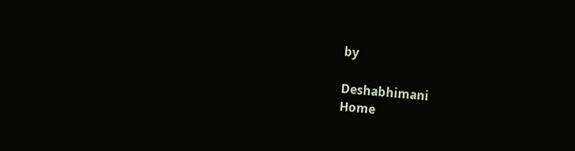by

Deshabhimani
Home